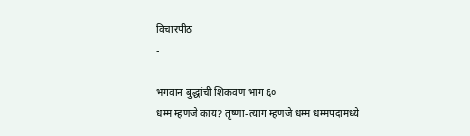विचारपीठ
-

भगवान बुद्धांची शिकवण भाग ६०
धम्म म्हणजे काय? तृष्णा-त्याग म्हणजे धम्म धम्मपदामध्ये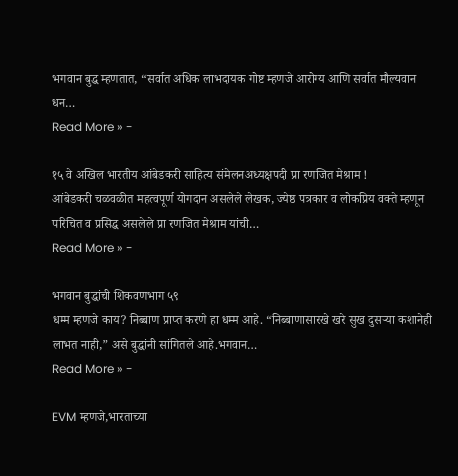भगवान बुद्ध म्हणतात, “सर्वात अधिक लाभदायक गोष्ट म्हणजे आरोग्य आणि सर्वात मौल्यवान धन…
Read More » -

१५ वे अखिल भारतीय आंबेडकरी साहित्य संमेलनअध्यक्षपदी प्रा रणजित मेश्राम !
आंबेडकरी चळवळीत महत्वपूर्ण योगदान असलेले लेखक, ज्येष्ठ पत्रकार व लोकप्रिय वक्ते म्हणून परिचित व प्रसिद्ध असलेले प्रा रणजित मेश्राम यांची…
Read More » -

भगवान बुद्धांची शिकवणभाग ५९
धम्म म्हणजे काय? निब्बाण प्राप्त करणे हा धम्म आहे. “निब्बाणासारखे खरे सुख दुसऱ्या कशानेही लाभत नाही,” असे बुद्धांनी सांगितले आहे.भगवान…
Read More » -

EVM म्हणजे,भारताच्या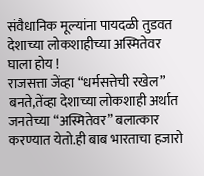संवैधानिक मूल्यांना पायदळी तुडवत देशाच्या लोकशाहीच्या अस्मितेवर घाला होय !
राजसत्ता जेंव्हा “धर्मसत्तेची रखेल” बनते,तेंव्हा देशाच्या लोकशाही अर्थात जनतेच्या “अस्मितेवर” बलात्कार करण्यात येतो.ही बाब भारताचा हजारो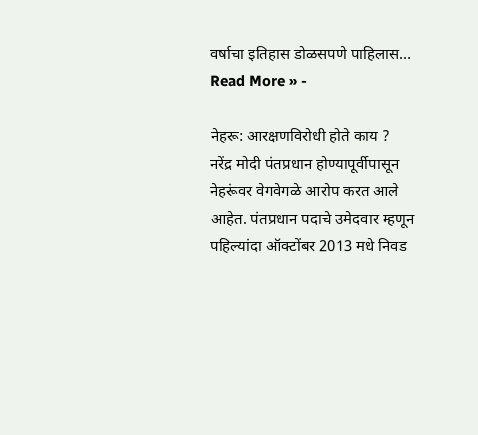वर्षाचा इतिहास डोळसपणे पाहिलास…
Read More » -

नेहरू: आरक्षणविरोधी होते काय ?
नरेंद्र मोदी पंतप्रधान होण्यापूर्वीपासून नेहरूंवर वेगवेगळे आरोप करत आले आहेत. पंतप्रधान पदाचे उमेदवार म्हणून पहिल्यांदा ऑक्टोंबर 2013 मधे निवड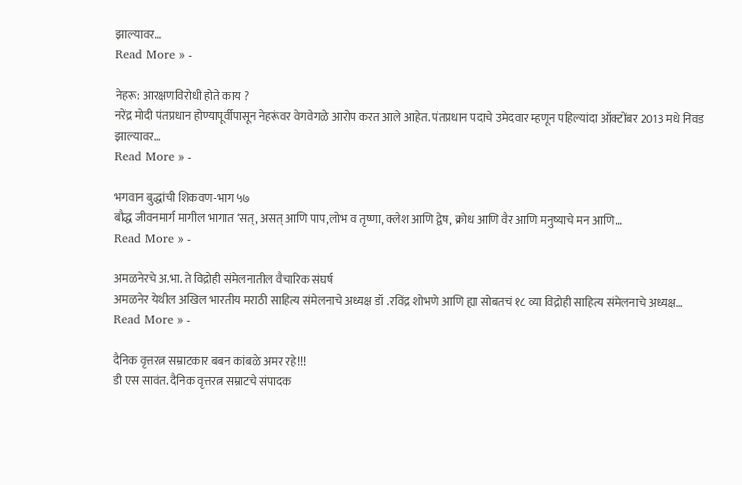झाल्यावर…
Read More » -

नेहरू: आरक्षणविरोधी होते काय ?
नरेंद्र मोदी पंतप्रधान होण्यापूर्वीपासून नेहरूंवर वेगवेगळे आरोप करत आले आहेत. पंतप्रधान पदाचे उमेदवार म्हणून पहिल्यांदा ऑक्टोंबर 2013 मधे निवड झाल्यावर…
Read More » -

भगवान बुद्धांची शिकवण-भाग ५७
बौद्ध जीवनमार्ग मागील भागात ‘सत्, असत् आणि पाप,लोभ व तृष्णा, क्लेश आणि द्वेष, क्रोध आणि वैर आणि मनुष्याचे मन आणि…
Read More » -

अमळनेरचे अ.भा. ते विद्रोही संमेलनातील वैचारिक संघर्ष
अमळनेर येथील अखिल भारतीय मराठी साहित्य संमेलनाचे अध्यक्ष डॉ .रविंद्र शोभणे आणि ह्या सोबतचं १८ व्या विद्रोही साहित्य संमेलनाचे अध्यक्ष…
Read More » -

दैनिक वृत्तरत्न सम्राटकार बबन कांबळे अमर रहे!!!
डी एस सावंत. दैनिक वृत्तरत्न सम्राटचे संपादक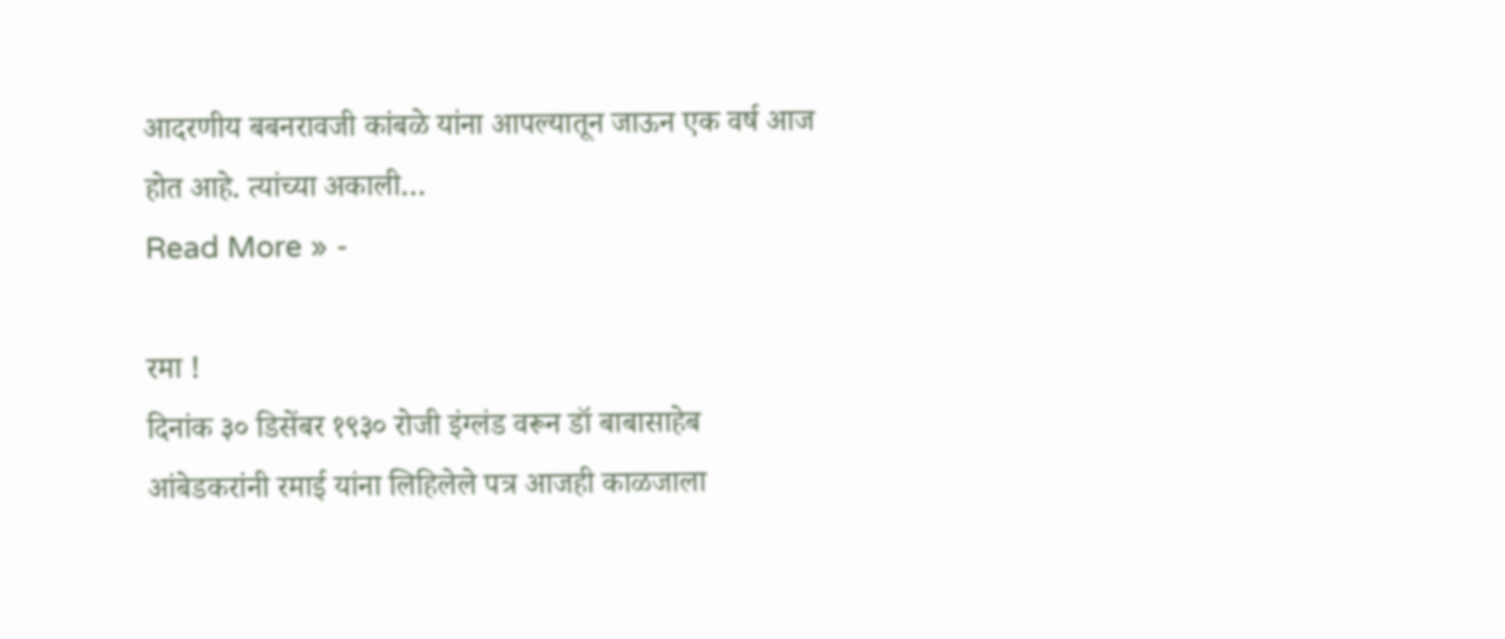आदरणीय बबनरावजी कांबळे यांना आपल्यातून जाऊन एक वर्ष आज होत आहे. त्यांच्या अकाली…
Read More » -

रमा !
दिनांक ३० डिसेंबर १९३० रोजी इंग्लंड वरून डॉ बाबासाहेब आंबेडकरांनी रमाई यांना लिहिलेले पत्र आजही काळजाला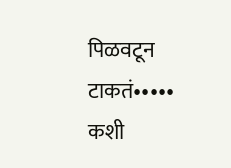पिळवटून टाकतं••••• कशी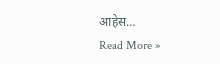आहेस…
Read More »